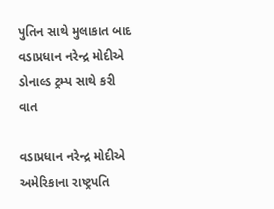પુતિન સાથે મુલાકાત બાદ વડાપ્રધાન નરેન્દ્ર મોદીએ ડોનાલ્ડ ટ્રમ્પ સાથે કરી વાત

વડાપ્રધાન નરેન્દ્ર મોદીએ અમેરિકાના રાષ્ટ્રપતિ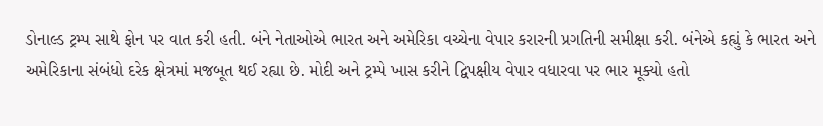ડોનાલ્ડ ટ્રમ્પ સાથે ફોન પર વાત કરી હતી. બંને નેતાઓએ ભારત અને અમેરિકા વચ્ચેના વેપાર કરારની પ્રગતિની સમીક્ષા કરી. બંનેએ કહ્યું કે ભારત અને અમેરિકાના સંબંધો દરેક ક્ષેત્રમાં મજબૂત થઈ રહ્યા છે. મોદી અને ટ્રમ્પે ખાસ કરીને દ્વિપક્ષીય વેપાર વધારવા પર ભાર મૂક્યો હતો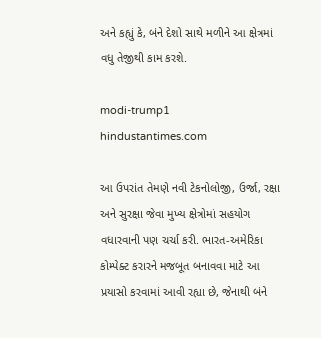અને કહ્યું કે, બંને દેશો સાથે મળીને આ ક્ષેત્રમાં વધુ તેજીથી કામ કરશે.

modi-trump1
hindustantimes.com

આ ઉપરાંત તેમણે નવી ટેકનોલોજી, ઉર્જા, રક્ષા અને સુરક્ષા જેવા મુખ્ય ક્ષેત્રોમાં સહયોગ વધારવાની પણ ચર્ચા કરી. ભારત-અમેરિકા કોમ્પેક્ટ કરારને મજબૂત બનાવવા માટે આ પ્રયાસો કરવામાં આવી રહ્યા છે, જેનાથી બંને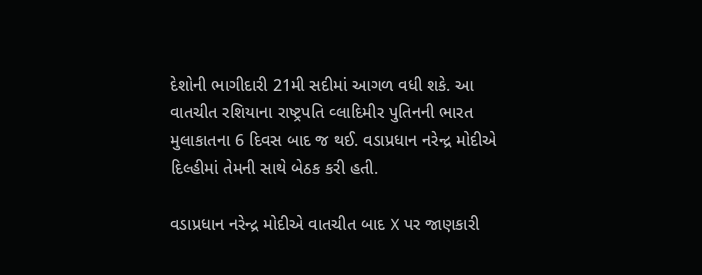દેશોની ભાગીદારી 21મી સદીમાં આગળ વધી શકે. આ વાતચીત રશિયાના રાષ્ટ્રપતિ વ્લાદિમીર પુતિનની ભારત મુલાકાતના 6 દિવસ બાદ જ થઈ. વડાપ્રધાન નરેન્દ્ર મોદીએ દિલ્હીમાં તેમની સાથે બેઠક કરી હતી.

વડાપ્રધાન નરેન્દ્ર મોદીએ વાતચીત બાદ X પર જાણકારી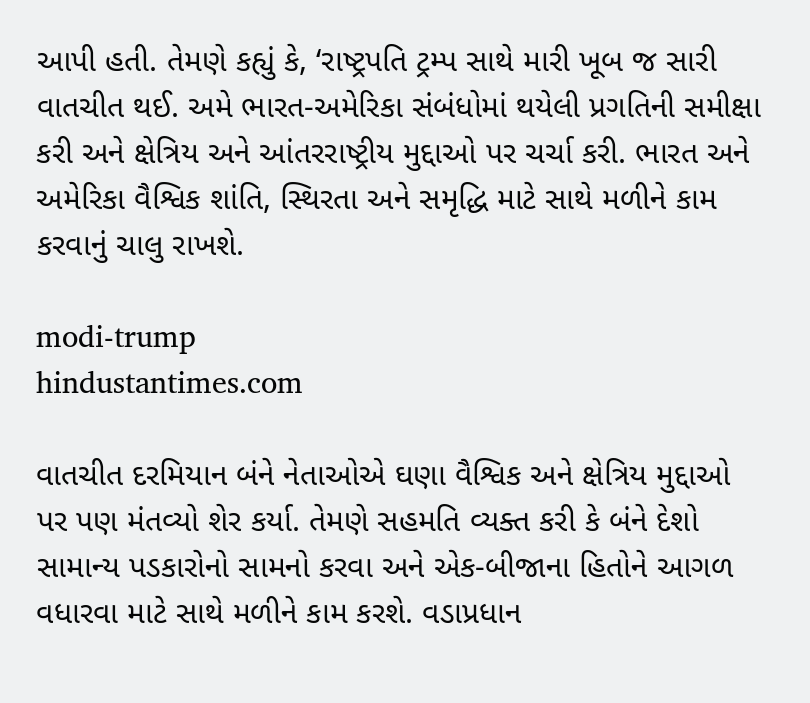આપી હતી. તેમણે કહ્યું કે, ‘રાષ્ટ્રપતિ ટ્રમ્પ સાથે મારી ખૂબ જ સારી વાતચીત થઈ. અમે ભારત-અમેરિકા સંબંધોમાં થયેલી પ્રગતિની સમીક્ષા કરી અને ક્ષેત્રિય અને આંતરરાષ્ટ્રીય મુદ્દાઓ પર ચર્ચા કરી. ભારત અને અમેરિકા વૈશ્વિક શાંતિ, સ્થિરતા અને સમૃદ્ધિ માટે સાથે મળીને કામ કરવાનું ચાલુ રાખશે.

modi-trump
hindustantimes.com

વાતચીત દરમિયાન બંને નેતાઓએ ઘણા વૈશ્વિક અને ક્ષેત્રિય મુદ્દાઓ પર પણ મંતવ્યો શેર કર્યા. તેમણે સહમતિ વ્યક્ત કરી કે બંને દેશો સામાન્ય પડકારોનો સામનો કરવા અને એક-બીજાના હિતોને આગળ વધારવા માટે સાથે મળીને કામ કરશે. વડાપ્રધાન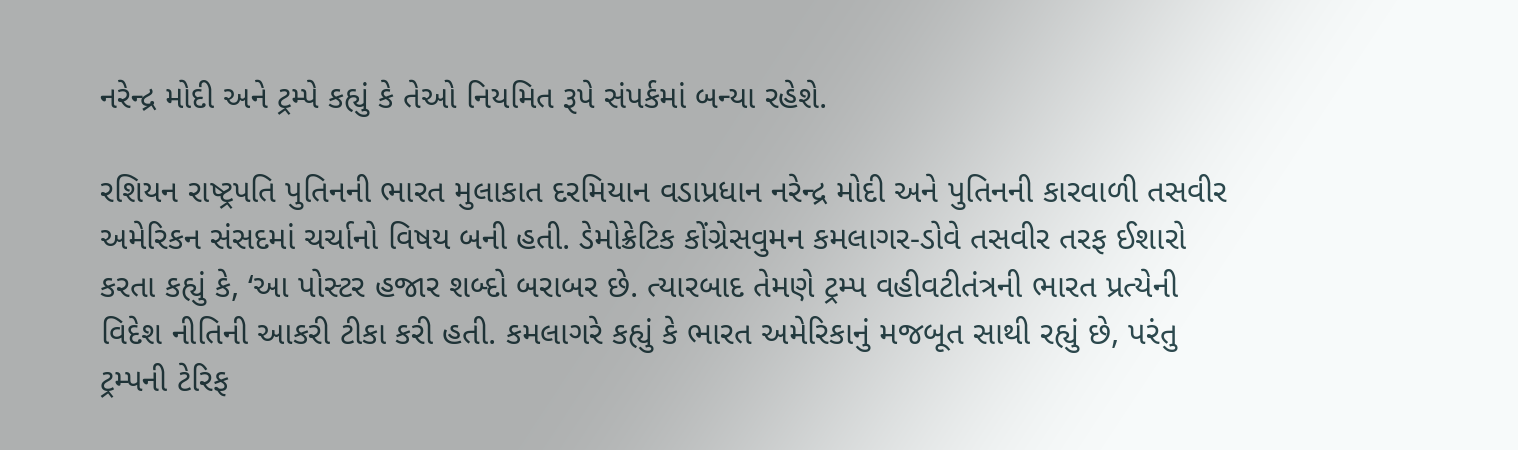નરેન્દ્ર મોદી અને ટ્રમ્પે કહ્યું કે તેઓ નિયમિત રૂપે સંપર્કમાં બન્યા રહેશે.

રશિયન રાષ્ટ્રપતિ પુતિનની ભારત મુલાકાત દરમિયાન વડાપ્રધાન નરેન્દ્ર મોદી અને પુતિનની કારવાળી તસવીર અમેરિકન સંસદમાં ચર્ચાનો વિષય બની હતી. ડેમોક્રેટિક કોંગ્રેસવુમન કમલાગર-ડોવે તસવીર તરફ ઈશારો કરતા કહ્યું કે, ‘આ પોસ્ટર હજાર શબ્દો બરાબર છે. ત્યારબાદ તેમણે ટ્રમ્પ વહીવટીતંત્રની ભારત પ્રત્યેની વિદેશ નીતિની આકરી ટીકા કરી હતી. કમલાગરે કહ્યું કે ભારત અમેરિકાનું મજબૂત સાથી રહ્યું છે, પરંતુ ટ્રમ્પની ટેરિફ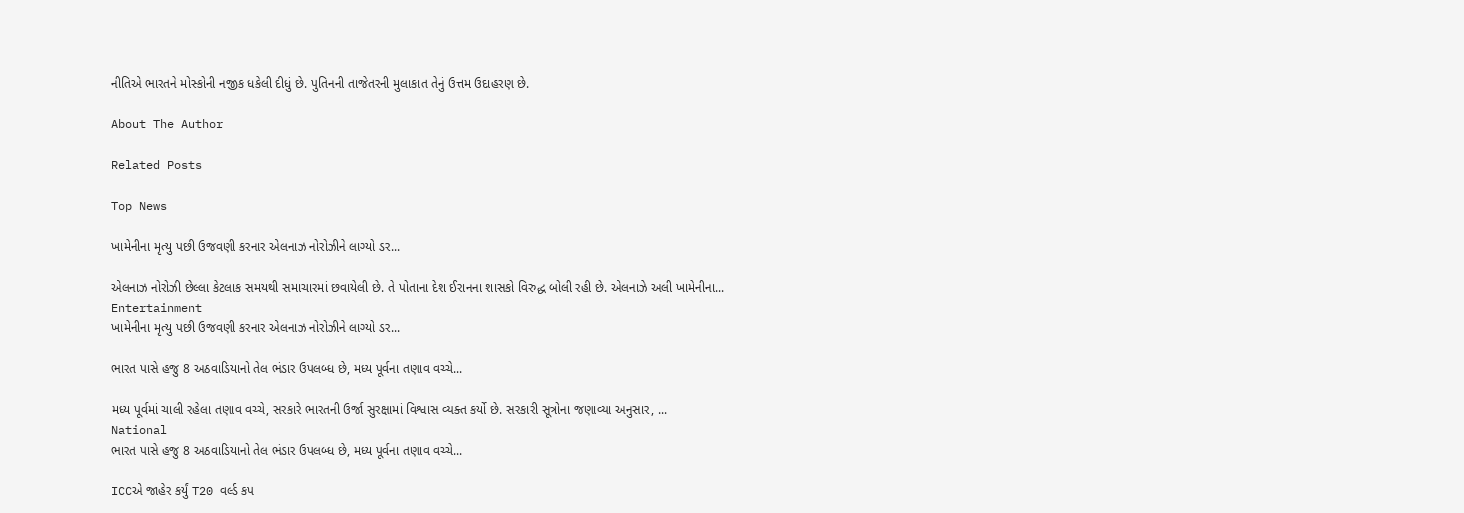નીતિએ ભારતને મોસ્કોની નજીક ધકેલી દીધું છે. પુતિનની તાજેતરની મુલાકાત તેનું ઉત્તમ ઉદાહરણ છે.

About The Author

Related Posts

Top News

ખામેનીના મૃત્યુ પછી ઉજવણી કરનાર એલનાઝ નોરોઝીને લાગ્યો ડર...

એલનાઝ નોરોઝી છેલ્લા કેટલાક સમયથી સમાચારમાં છવાયેલી છે. તે પોતાના દેશ ઈરાનના શાસકો વિરુદ્ધ બોલી રહી છે. એલનાઝે અલી ખામેનીના...
Entertainment
ખામેનીના મૃત્યુ પછી ઉજવણી કરનાર એલનાઝ નોરોઝીને લાગ્યો ડર...

ભારત પાસે હજુ 8 અઠવાડિયાનો તેલ ભંડાર ઉપલબ્ધ છે, મધ્ય પૂર્વના તણાવ વચ્ચે...

મધ્ય પૂર્વમાં ચાલી રહેલા તણાવ વચ્ચે, સરકારે ભારતની ઉર્જા સુરક્ષામાં વિશ્વાસ વ્યક્ત કર્યો છે. સરકારી સૂત્રોના જણાવ્યા અનુસાર, ...
National
ભારત પાસે હજુ 8 અઠવાડિયાનો તેલ ભંડાર ઉપલબ્ધ છે, મધ્ય પૂર્વના તણાવ વચ્ચે...

ICCએ જાહેર કર્યું T20 વર્લ્ડ કપ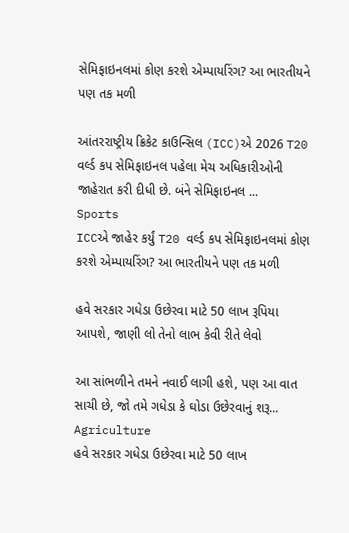સેમિફાઇનલમાં કોણ કરશે એમ્પાયરિંગ? આ ભારતીયને પણ તક મળી

આંતરરાષ્ટ્રીય ક્રિકેટ કાઉન્સિલ (ICC)એ 2026 T20 વર્લ્ડ કપ સેમિફાઇનલ પહેલા મેચ અધિકારીઓની જાહેરાત કરી દીધી છે. બંને સેમિફાઇનલ ...
Sports
ICCએ જાહેર કર્યું T20 વર્લ્ડ કપ સેમિફાઇનલમાં કોણ કરશે એમ્પાયરિંગ? આ ભારતીયને પણ તક મળી

હવે સરકાર ગધેડા ઉછેરવા માટે 50 લાખ રૂપિયા આપશે, જાણી લો તેનો લાભ કેવી રીતે લેવો

આ સાંભળીને તમને નવાઈ લાગી હશે, પણ આ વાત સાચી છે, જો તમે ગધેડા કે ઘોડા ઉછેરવાનું શરૂ...
Agriculture
હવે સરકાર ગધેડા ઉછેરવા માટે 50 લાખ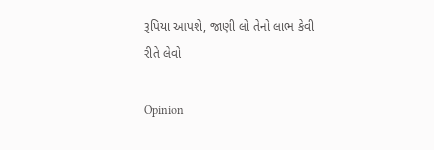રૂપિયા આપશે, જાણી લો તેનો લાભ કેવી રીતે લેવો

Opinion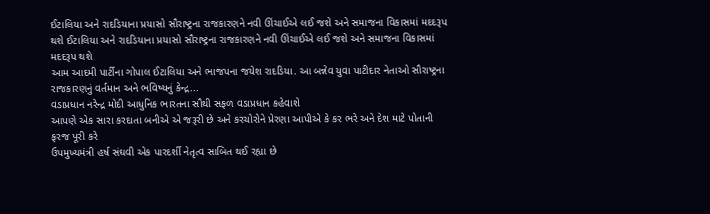ઈટાલિયા અને રાદડિયાના પ્રયાસો સૌરાષ્ટ્રના રાજકારણને નવી ઊંચાઈએ લઈ જશે અને સમાજના વિકાસમાં મદદરૂપ થશે ઈટાલિયા અને રાદડિયાના પ્રયાસો સૌરાષ્ટ્રના રાજકારણને નવી ઊંચાઈએ લઈ જશે અને સમાજના વિકાસમાં મદદરૂપ થશે
આમ આદમી પાર્ટીના ગોપાલ ઈટાલિયા અને ભાજપના જયેશ રાદડિયા. આ બન્નેવ યુવા પાટીદાર નેતાઓ સૌરાષ્ટ્રના રાજકારણનું વર્તમાન અને ભવિષ્યનું કેન્દ્ર...
વડાપ્રધાન નરેન્દ્ર મોદી આધુનિક ભારતના સૌથી સફળ વડાપ્રધાન કહેવાશે
આપણે એક સારા કરદાતા બનીએ એ જરૂરી છે અને કરચોરોને પ્રેરણા આપીએ કે કર ભરે અને દેશ માટે પોતાની ફરજ પૂરી કરે
ઉપમુખ્યમંત્રી હર્ષ સંઘવી એક પારદર્શી નેતૃત્વ સાબિત થઈ રહ્યા છે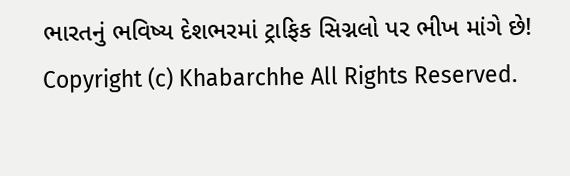ભારતનું ભવિષ્ય દેશભરમાં ટ્રાફિક સિગ્નલો પર ભીખ માંગે છે!
Copyright (c) Khabarchhe All Rights Reserved.